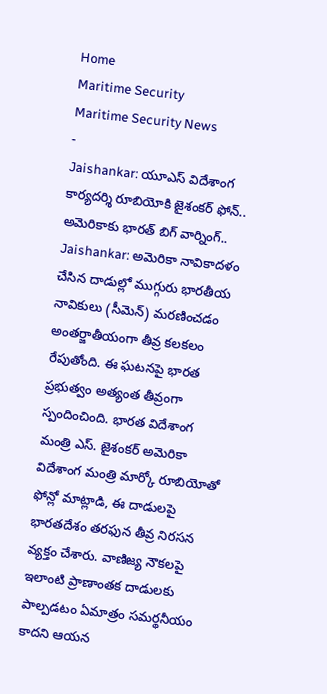Home
Maritime Security
Maritime Security News
-
Jaishankar: యూఎస్ విదేశాంగ కార్యదర్శి రూబియోకి జైశంకర్ ఫోన్.. అమెరికాకు భారత్ బిగ్ వార్నింగ్..
Jaishankar: అమెరికా నావికాదళం చేసిన దాడుల్లో ముగ్గురు భారతీయ నావికులు (సీమెన్) మరణించడం అంతర్జాతీయంగా తీవ్ర కలకలం రేపుతోంది. ఈ ఘటనపై భారత ప్రభుత్వం అత్యంత తీవ్రంగా స్పందించింది. భారత విదేశాంగ మంత్రి ఎస్. జైశంకర్ అమెరికా విదేశాంగ మంత్రి మార్కో రూబియోతో ఫోన్లో మాట్లాడి, ఈ దాడులపై భారతదేశం తరఫున తీవ్ర నిరసన వ్యక్తం చేశారు. వాణిజ్య నౌకలపై ఇలాంటి ప్రాణాంతక దాడులకు పాల్పడటం ఏమాత్రం సమర్థనీయం కాదని ఆయన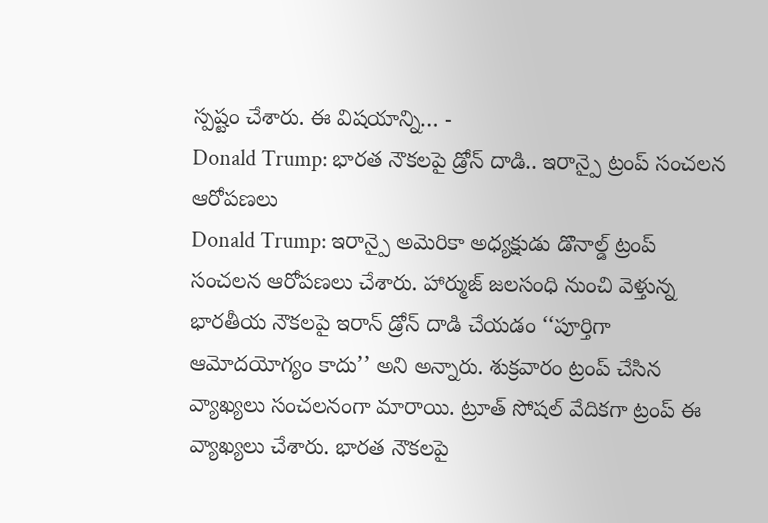స్పష్టం చేశారు. ఈ విషయాన్ని… -
Donald Trump: భారత నౌకలపై డ్రోన్ దాడి.. ఇరాన్పై ట్రంప్ సంచలన ఆరోపణలు
Donald Trump: ఇరాన్పై అమెరికా అధ్యక్షుడు డొనాల్డ్ ట్రంప్ సంచలన ఆరోపణలు చేశారు. హార్ముజ్ జలసంధి నుంచి వెళ్తున్న భారతీయ నౌకలపై ఇరాన్ డ్రోన్ దాడి చేయడం ‘‘పూర్తిగా ఆమోదయోగ్యం కాదు’’ అని అన్నారు. శుక్రవారం ట్రంప్ చేసిన వ్యాఖ్యలు సంచలనంగా మారాయి. ట్రూత్ సోషల్ వేదికగా ట్రంప్ ఈ వ్యాఖ్యలు చేశారు. భారత నౌకలపై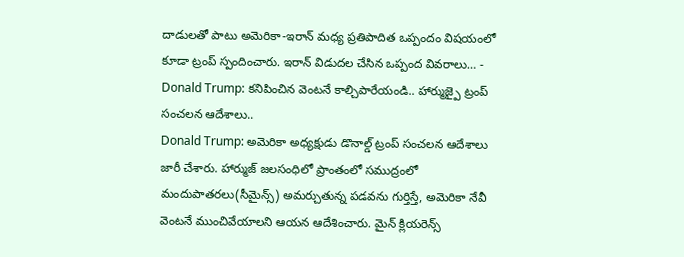దాడులతో పాటు అమెరికా-ఇరాన్ మధ్య ప్రతిపాదిత ఒప్పందం విషయంలో కూడా ట్రంప్ స్పందించారు. ఇరాన్ విడుదల చేసిన ఒప్పంద వివరాలు… -
Donald Trump: కనిపించిన వెంటనే కాల్చిపారేయండి.. హార్ముజ్పై ట్రంప్ సంచలన ఆదేశాలు..
Donald Trump: అమెరికా అధ్యక్షుడు డొనాల్డ్ ట్రంప్ సంచలన ఆదేశాలు జారీ చేశారు. హార్ముజ్ జలసంధిలో ప్రాంతంలో సముద్రంలో మందుపాతరలు(సీమైన్స్) అమర్చుతున్న పడవను గుర్తిస్తే, అమెరికా నేవీ వెంటనే ముంచివేయాలని ఆయన ఆదేశించారు. మైన్ క్లియరెన్స్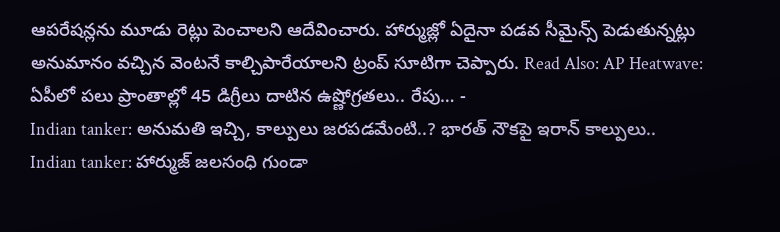ఆపరేషన్లను మూడు రెట్లు పెంచాలని ఆదేవించారు. హార్ముజ్లో ఏదైనా పడవ సీమైన్స్ పెడుతున్నట్లు అనుమానం వచ్చిన వెంటనే కాల్చిపారేయాలని ట్రంప్ సూటిగా చెప్పారు. Read Also: AP Heatwave: ఏపీలో పలు ప్రాంతాల్లో 45 డిగ్రీలు దాటిన ఉష్ణోగ్రతలు.. రేపు… -
Indian tanker: అనుమతి ఇచ్చి, కాల్పులు జరపడమేంటి..? భారత్ నౌకపై ఇరాన్ కాల్పులు..
Indian tanker: హార్ముజ్ జలసంధి గుండా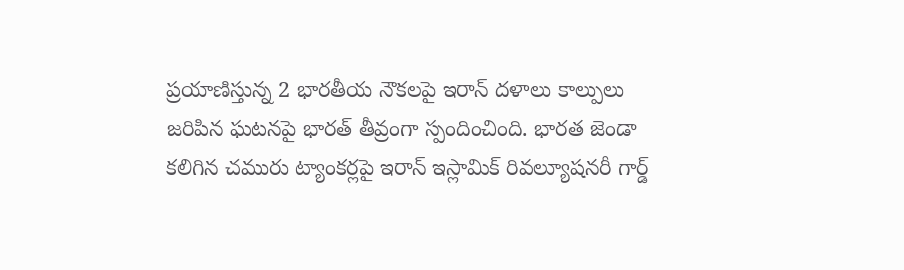ప్రయాణిస్తున్న 2 భారతీయ నౌకలపై ఇరాన్ దళాలు కాల్పులు జరిపిన ఘటనపై భారత్ తీవ్రంగా స్పందించింది. భారత జెండా కలిగిన చమురు ట్యాంకర్లపై ఇరాన్ ఇస్లామిక్ రివల్యూషనరీ గార్డ్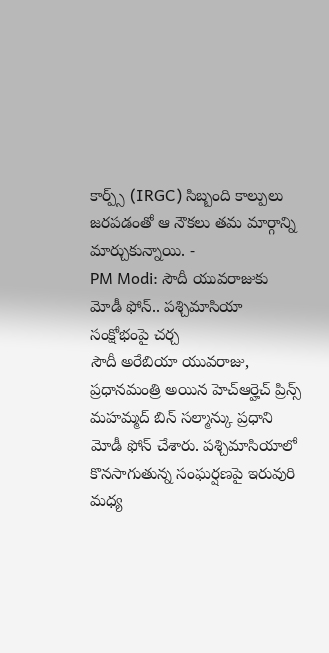కార్ప్స్ (IRGC) సిబ్బంది కాల్పులు జరపడంతో ఆ నౌకలు తమ మార్గాన్ని మార్చుకున్నాయి. -
PM Modi: సౌదీ యువరాజుకు మోడీ ఫోన్.. పశ్చిమాసియా సంక్షోభంపై చర్చ
సౌదీ అరేబియా యువరాజు, ప్రధానమంత్రి అయిన హెచ్ఆర్హెచ్ ప్రిన్స్ మహమ్మద్ బిన్ సల్మాన్కు ప్రధాని మోడీ ఫోన్ చేశారు. పశ్చిమాసియాలో కొనసాగుతున్న సంఘర్షణపై ఇరువురి మధ్య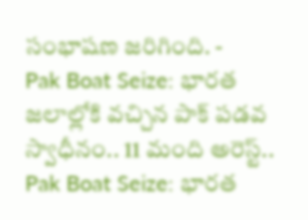సంభాషణ జరిగింది. -
Pak Boat Seize: భారత జలాల్లోకి వచ్చిన పాక్ పడవ స్వాధీనం.. 11 మంది అరెస్ట్..
Pak Boat Seize: భారత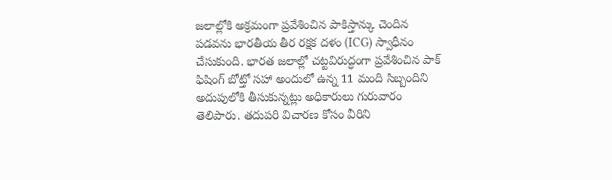జలాల్లోకి అక్రమంగా ప్రవేశించిన పాకిస్తాన్కు చెందిన పడవను భారతీయ తీర రక్షక దళం (ICG) స్వాధీనం చేసుకుంది. భారత జలాల్లో చట్టవిరుద్ధంగా ప్రవేశించిన పాక్ ఫిషింగ్ బోట్తో సహా అందులో ఉన్న 11 మంది సిబ్బందిని అదుపులోకి తీసుకున్నట్లు అధికారులు గురువారం తెలిపారు. తదుపరి విచారణ కోసం వీరిని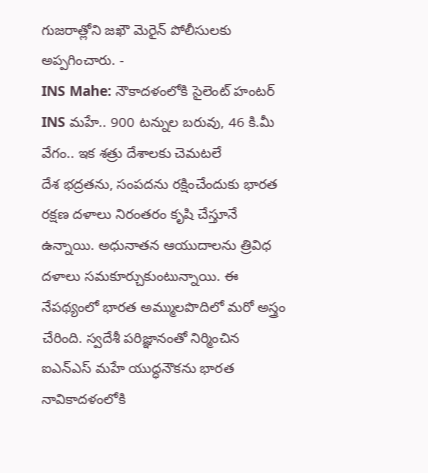గుజరాత్లోని జఖౌ మెరైన్ పోలీసులకు అప్పగించారు. -
INS Mahe: నౌకాదళంలోకి సైలెంట్ హంటర్ INS మహే.. 900 టన్నుల బరువు, 46 కి.మీ వేగం.. ఇక శత్రు దేశాలకు చెమటలే
దేశ భద్రతను, సంపదను రక్షించేందుకు భారత రక్షణ దళాలు నిరంతరం కృషి చేస్తూనే ఉన్నాయి. అధునాతన ఆయుదాలను త్రివిధ దళాలు సమకూర్చుకుంటున్నాయి. ఈ నేపథ్యంలో భారత అమ్ములపొదిలో మరో అస్త్రం చేరింది. స్వదేశీ పరిజ్ఞానంతో నిర్మించిన ఐఎన్ఎస్ మహే యుద్ధనౌకను భారత నావికాదళంలోకి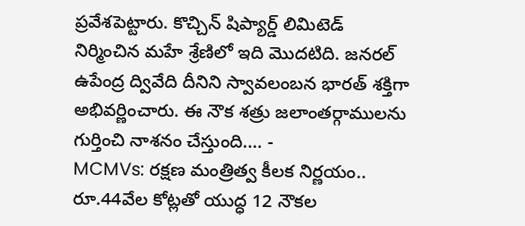ప్రవేశపెట్టారు. కొచ్చిన్ షిప్యార్డ్ లిమిటెడ్ నిర్మించిన మహే శ్రేణిలో ఇది మొదటిది. జనరల్ ఉపేంద్ర ద్వివేది దీనిని స్వావలంబన భారత్ శక్తిగా అభివర్ణించారు. ఈ నౌక శత్రు జలాంతర్గాములను గుర్తించి నాశనం చేస్తుంది.… -
MCMVs: రక్షణ మంత్రిత్వ కీలక నిర్ణయం.. రూ.44వేల కోట్లతో యుద్ధ 12 నౌకల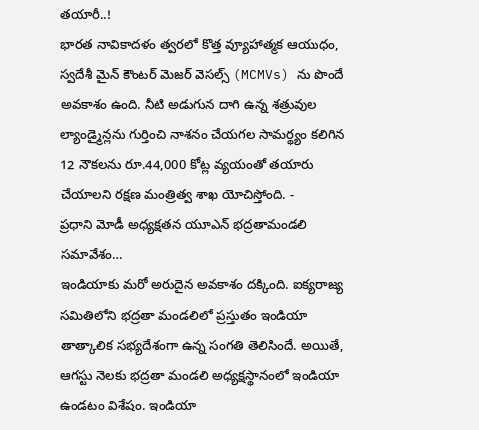తయారీ..!
భారత నావికాదళం త్వరలో కొత్త వ్యూహాత్మక ఆయుధం, స్వదేశీ మైన్ కౌంటర్ మెజర్ వెసల్స్ (MCMVs) ను పొందే అవకాశం ఉంది. నీటి అడుగున దాగి ఉన్న శత్రువుల ల్యాండ్మైన్లను గుర్తించి నాశనం చేయగల సామర్థ్యం కలిగిన 12 నౌకలను రూ.44,000 కోట్ల వ్యయంతో తయారు చేయాలని రక్షణ మంత్రిత్వ శాఖ యోచిస్తోంది. -
ప్రధాని మోడీ అధ్యక్షతన యూఎన్ భద్రతామండలి సమావేశం…
ఇండియాకు మరో అరుదైన అవకాశం దక్కింది. ఐక్యరాజ్య సమితిలోని భద్రతా మండలిలో ప్రస్తుతం ఇండియా తాత్కాలిక సభ్యదేశంగా ఉన్న సంగతి తెలిసిందే. అయితే, ఆగస్టు నెలకు భద్రతా మండలి అధ్యక్షస్థానంలో ఇండియా ఉండటం విశేషం. ఇండియా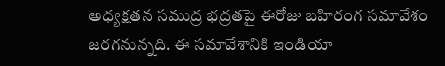అధ్యక్షతన సముద్ర భద్రతపై ఈరోజు బహిరంగ సమావేశం జరగనున్నది. ఈ సమావేశానికి ఇండియా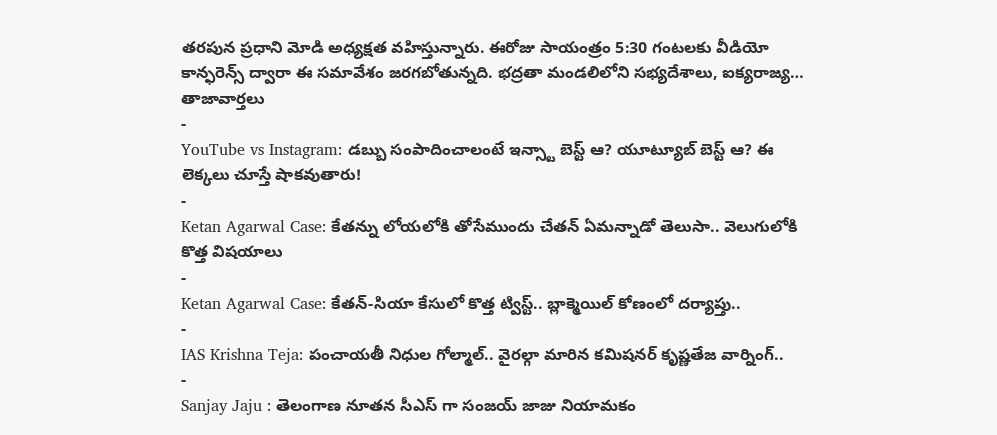తరపున ప్రధాని మోడి అధ్యక్షత వహిస్తున్నారు. ఈరోజు సాయంత్రం 5:30 గంటలకు వీడియో కాన్ఫరెన్స్ ద్వారా ఈ సమావేశం జరగబోతున్నది. భద్రతా మండలిలోని సభ్యదేశాలు, ఐక్యరాజ్య…
తాజావార్తలు
-
YouTube vs Instagram: డబ్బు సంపాదించాలంటే ఇన్స్టా బెస్ట్ ఆ? యూట్యూబ్ బెస్ట్ ఆ? ఈ లెక్కలు చూస్తే షాకవుతారు!
-
Ketan Agarwal Case: కేతన్ను లోయలోకి తోసేముందు చేతన్ ఏమన్నాడో తెలుసా.. వెలుగులోకి కొత్త విషయాలు
-
Ketan Agarwal Case: కేతన్-సియా కేసులో కొత్త ట్విస్ట్.. బ్లాక్మెయిల్ కోణంలో దర్యాప్తు..
-
IAS Krishna Teja: పంచాయతీ నిధుల గోల్మాల్.. వైరల్గా మారిన కమిషనర్ కృష్ణతేజ వార్నింగ్..
-
Sanjay Jaju : తెలంగాణ నూతన సీఎస్ గా సంజయ్ జాజు నియామకం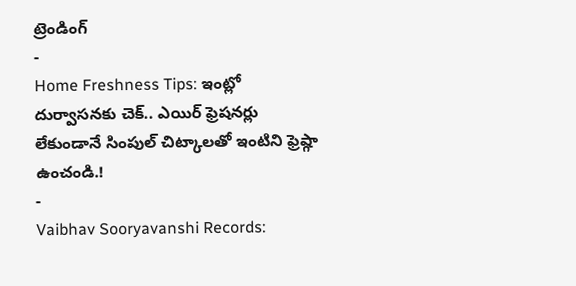ట్రెండింగ్
-
Home Freshness Tips: ఇంట్లో దుర్వాసనకు చెక్.. ఎయిర్ ఫ్రెషనర్లు లేకుండానే సింపుల్ చిట్కాలతో ఇంటిని ఫ్రెష్గా ఉంచండి.!
-
Vaibhav Sooryavanshi Records: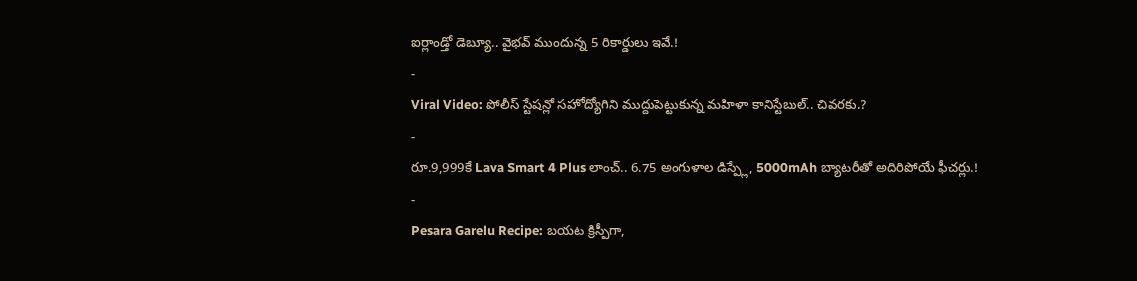ఐర్లాండ్తో డెబ్యూ.. వైభవ్ ముందున్న 5 రికార్డులు ఇవే.!
-
Viral Video: పోలీస్ స్టేషన్లో సహోద్యోగిని ముద్దుపెట్టుకున్న మహిళా కానిస్టేబుల్.. చివరకు.?
-
రూ.9,999కే Lava Smart 4 Plus లాంచ్.. 6.75 అంగుళాల డిస్ప్లే, 5000mAh బ్యాటరీతో అదిరిపోయే ఫీచర్లు.!
-
Pesara Garelu Recipe: బయట క్రిస్పీగా,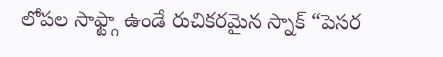లోపల సాఫ్ట్గా ఉండే రుచికరమైన స్నాక్ “పెసర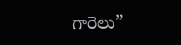గారెలు”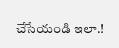చేసేయండి ఇలా.!